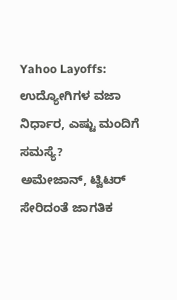Yahoo Layoffs: ಉದ್ಯೋಗಿಗಳ ವಜಾ ನಿರ್ಧಾರ, ಎಷ್ಟು ಮಂದಿಗೆ ಸಮಸ್ಯೆ?
ಅಮೇಜಾನ್, ಟ್ವಿಟರ್ ಸೇರಿದಂತೆ ಜಾಗತಿಕ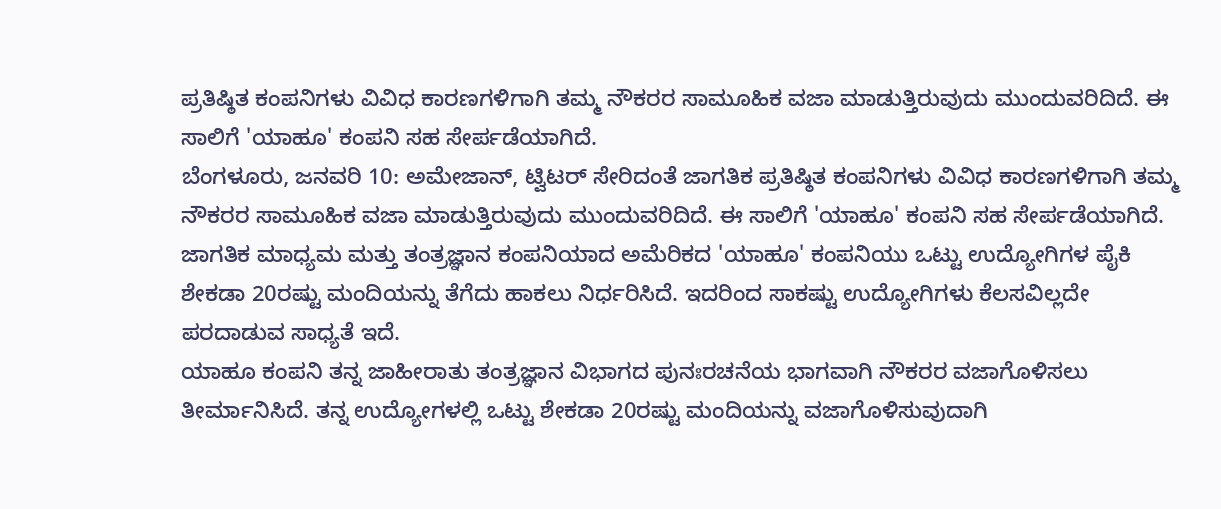ಪ್ರತಿಷ್ಠಿತ ಕಂಪನಿಗಳು ವಿವಿಧ ಕಾರಣಗಳಿಗಾಗಿ ತಮ್ಮ ನೌಕರರ ಸಾಮೂಹಿಕ ವಜಾ ಮಾಡುತ್ತಿರುವುದು ಮುಂದುವರಿದಿದೆ. ಈ ಸಾಲಿಗೆ 'ಯಾಹೂ' ಕಂಪನಿ ಸಹ ಸೇರ್ಪಡೆಯಾಗಿದೆ.
ಬೆಂಗಳೂರು, ಜನವರಿ 10: ಅಮೇಜಾನ್, ಟ್ವಿಟರ್ ಸೇರಿದಂತೆ ಜಾಗತಿಕ ಪ್ರತಿಷ್ಠಿತ ಕಂಪನಿಗಳು ವಿವಿಧ ಕಾರಣಗಳಿಗಾಗಿ ತಮ್ಮ ನೌಕರರ ಸಾಮೂಹಿಕ ವಜಾ ಮಾಡುತ್ತಿರುವುದು ಮುಂದುವರಿದಿದೆ. ಈ ಸಾಲಿಗೆ 'ಯಾಹೂ' ಕಂಪನಿ ಸಹ ಸೇರ್ಪಡೆಯಾಗಿದೆ.
ಜಾಗತಿಕ ಮಾಧ್ಯಮ ಮತ್ತು ತಂತ್ರಜ್ಞಾನ ಕಂಪನಿಯಾದ ಅಮೆರಿಕದ 'ಯಾಹೂ' ಕಂಪನಿಯು ಒಟ್ಟು ಉದ್ಯೋಗಿಗಳ ಪೈಕಿ ಶೇಕಡಾ 20ರಷ್ಟು ಮಂದಿಯನ್ನು ತೆಗೆದು ಹಾಕಲು ನಿರ್ಧರಿಸಿದೆ. ಇದರಿಂದ ಸಾಕಷ್ಟು ಉದ್ಯೋಗಿಗಳು ಕೆಲಸವಿಲ್ಲದೇ ಪರದಾಡುವ ಸಾಧ್ಯತೆ ಇದೆ.
ಯಾಹೂ ಕಂಪನಿ ತನ್ನ ಜಾಹೀರಾತು ತಂತ್ರಜ್ಞಾನ ವಿಭಾಗದ ಪುನಃರಚನೆಯ ಭಾಗವಾಗಿ ನೌಕರರ ವಜಾಗೊಳಿಸಲು ತೀರ್ಮಾನಿಸಿದೆ. ತನ್ನ ಉದ್ಯೋಗಳಲ್ಲಿ ಒಟ್ಟು ಶೇಕಡಾ 20ರಷ್ಟು ಮಂದಿಯನ್ನು ವಜಾಗೊಳಿಸುವುದಾಗಿ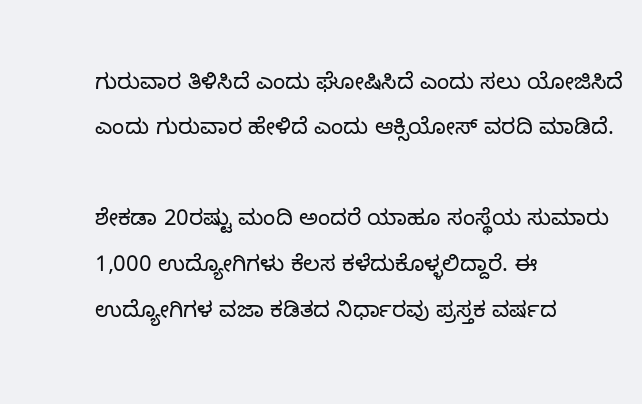ಗುರುವಾರ ತಿಳಿಸಿದೆ ಎಂದು ಘೋಷಿಸಿದೆ ಎಂದು ಸಲು ಯೋಜಿಸಿದೆ ಎಂದು ಗುರುವಾರ ಹೇಳಿದೆ ಎಂದು ಆಕ್ಸಿಯೋಸ್ ವರದಿ ಮಾಡಿದೆ.

ಶೇಕಡಾ 20ರಷ್ಟು ಮಂದಿ ಅಂದರೆ ಯಾಹೂ ಸಂಸ್ಥೆಯ ಸುಮಾರು 1,000 ಉದ್ಯೋಗಿಗಳು ಕೆಲಸ ಕಳೆದುಕೊಳ್ಳಲಿದ್ದಾರೆ. ಈ ಉದ್ಯೋಗಿಗಳ ವಜಾ ಕಡಿತದ ನಿರ್ಧಾರವು ಪ್ರಸ್ತಕ ವರ್ಷದ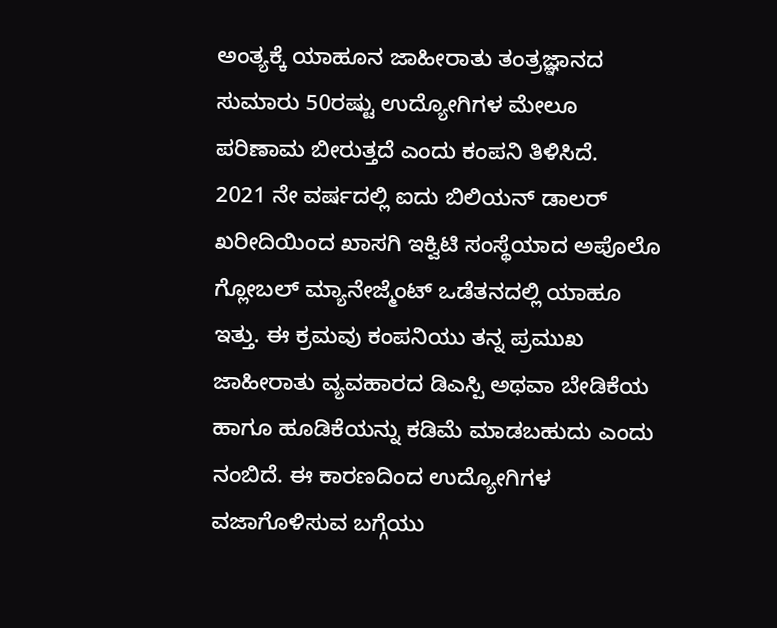ಅಂತ್ಯಕ್ಕೆ ಯಾಹೂನ ಜಾಹೀರಾತು ತಂತ್ರಜ್ಞಾನದ ಸುಮಾರು 50ರಷ್ಟು ಉದ್ಯೋಗಿಗಳ ಮೇಲೂ ಪರಿಣಾಮ ಬೀರುತ್ತದೆ ಎಂದು ಕಂಪನಿ ತಿಳಿಸಿದೆ.
2021 ನೇ ವರ್ಷದಲ್ಲಿ ಐದು ಬಿಲಿಯನ್ ಡಾಲರ್ ಖರೀದಿಯಿಂದ ಖಾಸಗಿ ಇಕ್ವಿಟಿ ಸಂಸ್ಥೆಯಾದ ಅಪೊಲೊ ಗ್ಲೋಬಲ್ ಮ್ಯಾನೇಜ್ಮೆಂಟ್ ಒಡೆತನದಲ್ಲಿ ಯಾಹೂ ಇತ್ತು. ಈ ಕ್ರಮವು ಕಂಪನಿಯು ತನ್ನ ಪ್ರಮುಖ ಜಾಹೀರಾತು ವ್ಯವಹಾರದ ಡಿಎಸ್ಪಿ ಅಥವಾ ಬೇಡಿಕೆಯ ಹಾಗೂ ಹೂಡಿಕೆಯನ್ನು ಕಡಿಮೆ ಮಾಡಬಹುದು ಎಂದು ನಂಬಿದೆ. ಈ ಕಾರಣದಿಂದ ಉದ್ಯೋಗಿಗಳ ವಜಾಗೊಳಿಸುವ ಬಗ್ಗೆಯು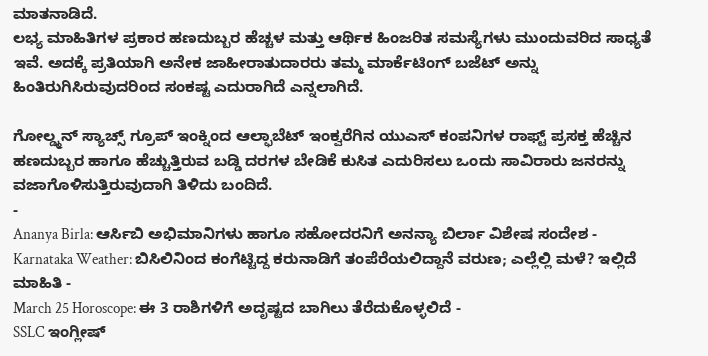ಮಾತನಾಡಿದೆ.
ಲಭ್ಯ ಮಾಹಿತಿಗಳ ಪ್ರಕಾರ ಹಣದುಬ್ಬರ ಹೆಚ್ಚಳ ಮತ್ತು ಆರ್ಥಿಕ ಹಿಂಜರಿತ ಸಮಸ್ಯೆಗಳು ಮುಂದುವರಿದ ಸಾಧ್ಯತೆ ಇವೆ. ಅದಕ್ಕೆ ಪ್ರತಿಯಾಗಿ ಅನೇಕ ಜಾಹೀರಾತುದಾರರು ತಮ್ಮ ಮಾರ್ಕೆಟಿಂಗ್ ಬಜೆಟ್ ಅನ್ನು ಹಿಂತಿರುಗಿಸಿರುವುದರಿಂದ ಸಂಕಷ್ಟ ಎದುರಾಗಿದೆ ಎನ್ನಲಾಗಿದೆ.

ಗೋಲ್ಡ್ಮನ್ ಸ್ಯಾಚ್ಸ್ ಗ್ರೂಪ್ ಇಂಕ್ನಿಂದ ಆಲ್ಫಾಬೆಟ್ ಇಂಕ್ವರೆಗಿನ ಯುಎಸ್ ಕಂಪನಿಗಳ ರಾಫ್ಟ್ ಪ್ರಸಕ್ತ ಹೆಚ್ಚಿನ ಹಣದುಬ್ಬರ ಹಾಗೂ ಹೆಚ್ಚುತ್ತಿರುವ ಬಡ್ಡಿ ದರಗಳ ಬೇಡಿಕೆ ಕುಸಿತ ಎದುರಿಸಲು ಒಂದು ಸಾವಿರಾರು ಜನರನ್ನು ವಜಾಗೊಳಿಸುತ್ತಿರುವುದಾಗಿ ತಿಳಿದು ಬಂದಿದೆ.
-
Ananya Birla: ಆರ್ಸಿಬಿ ಅಭಿಮಾನಿಗಳು ಹಾಗೂ ಸಹೋದರನಿಗೆ ಅನನ್ಯಾ ಬಿರ್ಲಾ ವಿಶೇಷ ಸಂದೇಶ -
Karnataka Weather: ಬಿಸಿಲಿನಿಂದ ಕಂಗೆಟ್ಟಿದ್ದ ಕರುನಾಡಿಗೆ ತಂಪೆರೆಯಲಿದ್ದಾನೆ ವರುಣ; ಎಲ್ಲೆಲ್ಲಿ ಮಳೆ? ಇಲ್ಲಿದೆ ಮಾಹಿತಿ -
March 25 Horoscope: ಈ 3 ರಾಶಿಗಳಿಗೆ ಅದೃಷ್ಟದ ಬಾಗಿಲು ತೆರೆದುಕೊಳ್ಳಲಿದೆ -
SSLC ಇಂಗ್ಲೀಷ್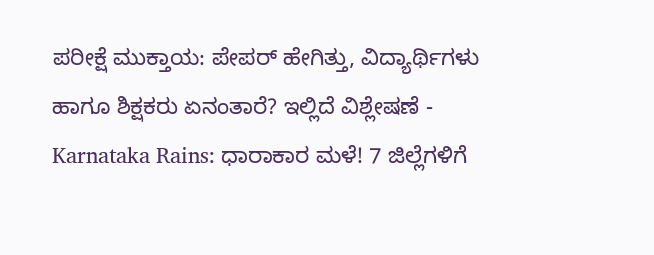ಪರೀಕ್ಷೆ ಮುಕ್ತಾಯ: ಪೇಪರ್ ಹೇಗಿತ್ತು, ವಿದ್ಯಾರ್ಥಿಗಳು ಹಾಗೂ ಶಿಕ್ಷಕರು ಏನಂತಾರೆ? ಇಲ್ಲಿದೆ ವಿಶ್ಲೇಷಣೆ -
Karnataka Rains: ಧಾರಾಕಾರ ಮಳೆ! 7 ಜಿಲ್ಲೆಗಳಿಗೆ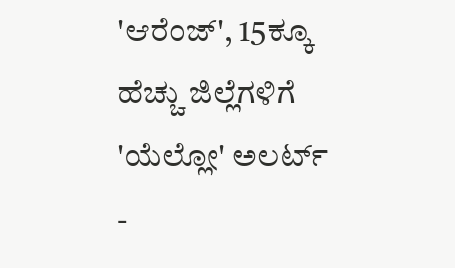'ಆರೆಂಜ್', 15ಕ್ಕೂ ಹೆಚ್ಚು ಜಿಲ್ಲೆಗಳಿಗೆ 'ಯೆಲ್ಲೋ' ಅಲರ್ಟ್ -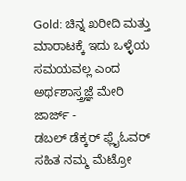Gold: ಚಿನ್ನ ಖರೀದಿ ಮತ್ತು ಮಾರಾಟಕ್ಕೆ ಇದು ಒಳ್ಳೆಯ ಸಮಯವಲ್ಲ ಎಂದ ಅರ್ಥಶಾಸ್ತ್ರಜ್ಞೆ ಮೇರಿ ಜಾರ್ಜ್ -
ಡಬಲ್ ಡೆಕ್ಕರ್ ಫ್ಲೈಓವರ್ ಸಹಿತ ನಮ್ಮ ಮೆಟ್ರೋ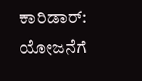ಕಾರಿಡಾರ್: ಯೋಜನೆಗೆ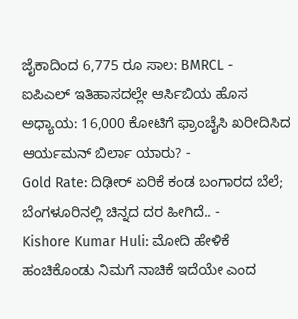ಜೈಕಾದಿಂದ 6,775 ರೂ ಸಾಲ: BMRCL -
ಐಪಿಎಲ್ ಇತಿಹಾಸದಲ್ಲೇ ಆರ್ಸಿಬಿಯ ಹೊಸ ಅಧ್ಯಾಯ: 16,000 ಕೋಟಿಗೆ ಫ್ರಾಂಚೈಸಿ ಖರೀದಿಸಿದ ಆರ್ಯಮನ್ ಬಿರ್ಲಾ ಯಾರು? -
Gold Rate: ದಿಢೀರ್ ಏರಿಕೆ ಕಂಡ ಬಂಗಾರದ ಬೆಲೆ; ಬೆಂಗಳೂರಿನಲ್ಲಿ ಚಿನ್ನದ ದರ ಹೀಗಿದೆ.. -
Kishore Kumar Huli: ಮೋದಿ ಹೇಳಿಕೆ ಹಂಚಿಕೊಂಡು ನಿಮಗೆ ನಾಚಿಕೆ ಇದೆಯೇ ಎಂದ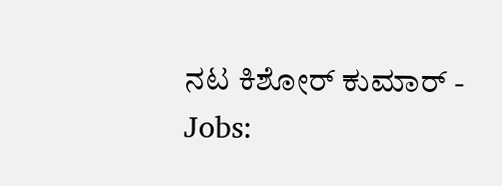ನಟ ಕಿಶೋರ್ ಕುಮಾರ್ -
Jobs: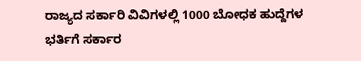ರಾಜ್ಯದ ಸರ್ಕಾರಿ ವಿವಿಗಳಲ್ಲಿ 1000 ಬೋಧಕ ಹುದ್ದೆಗಳ ಭರ್ತಿಗೆ ಸರ್ಕಾರ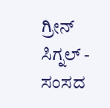ಗ್ರೀನ್ ಸಿಗ್ನಲ್ -
ಸಂಸದ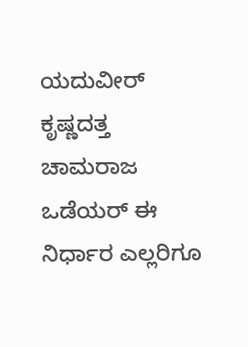ಯದುವೀರ್ ಕೃಷ್ಣದತ್ತ ಚಾಮರಾಜ ಒಡೆಯರ್ ಈ ನಿರ್ಧಾರ ಎಲ್ಲರಿಗೂ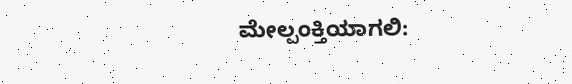ಮೇಲ್ಪಂಕ್ತಿಯಾಗಲಿ: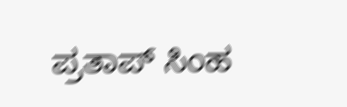ಪ್ರತಾಪ್ ಸಿಂಹ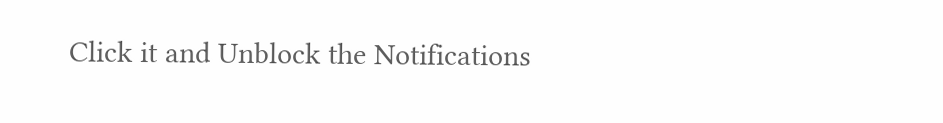Click it and Unblock the Notifications